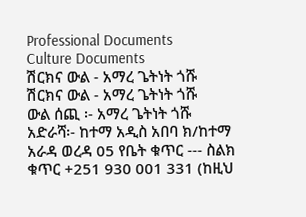Professional Documents
Culture Documents
ሽርክና ውል - አማረ ጌትነት ጎሹ
ሽርክና ውል - አማረ ጌትነት ጎሹ
ውል ሰጪ ፡- አማረ ጌትነት ጎሹ
አድራሻ፡- ከተማ አዲስ አበባ ክ/ከተማ አራዳ ወረዳ 05 የቤት ቁጥር --- ስልክ ቁጥር +251 930 001 331 (ከዚህ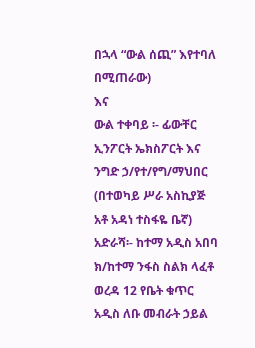በኋላ “ውል ሰጪ” እየተባለ በሚጠራው)
እና
ውል ተቀባይ ፡- ፊውቸር ኢንፖርት ኤክስፖርት እና ንግድ ኃ/የተ/የግ/ማህበር
(በተወካይ ሥራ አስኪያጅ አቶ አዳነ ተስፋዬ ቤኛ)
አድራሻ፡- ከተማ አዲስ አበባ ክ/ከተማ ንፋስ ስልክ ላፈቶ ወረዳ 12 የቤት ቁጥር አዲስ ለቡ መብራት ኃይል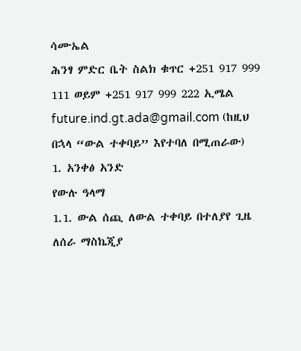ሳሙኤል
ሕንፃ ምድር ቤት ስልክ ቁጥር +251 917 999 111 ወይም +251 917 999 222 ኢሜል
future.ind.gt.ada@gmail.com (ከዚህ በኋላ “ውል ተቀባይ” እየተባለ በሚጠራው)
1. አንቀፅ አንድ
የውሉ ዓላማ
1.1. ውል ሰጪ ለውል ተቀባይ በተለያየ ጊዜ ለሰራ ማስኬጂያ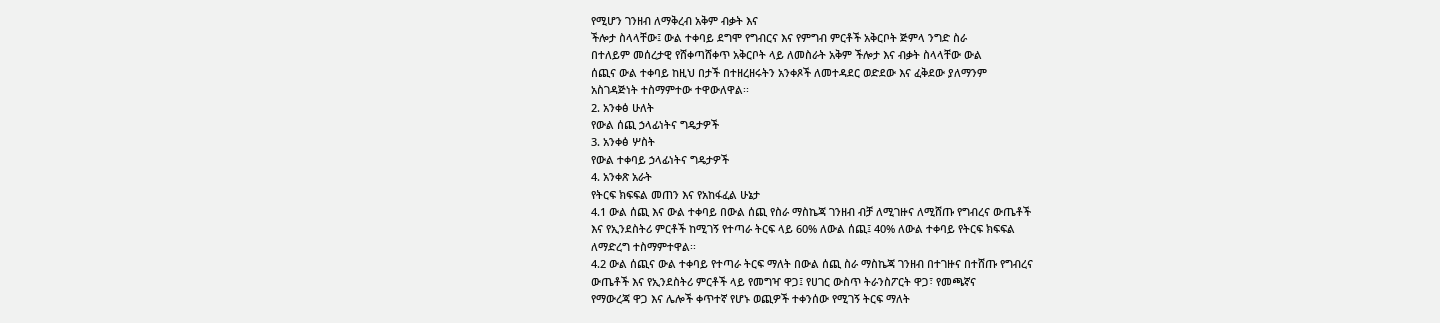የሚሆን ገንዘብ ለማቅረብ አቅም ብቃት እና
ችሎታ ስላላቸው፤ ውል ተቀባይ ደግሞ የግብርና እና የምግብ ምርቶች አቅርቦት ጅምላ ንግድ ስራ
በተለይም መሰረታዊ የሸቀጣሸቀጥ አቅርቦት ላይ ለመስራት አቅም ችሎታ እና ብቃት ስላላቸው ውል
ሰጪና ውል ተቀባይ ከዚህ በታች በተዘረዘሩትን አንቀጾች ለመተዳደር ወድደው እና ፈቅደው ያለማንም
አስገዳጅነት ተስማምተው ተዋውለዋል፡፡
2. አንቀፅ ሁለት
የውል ሰጪ ኃላፊነትና ግዴታዎች
3. አንቀፅ ሦስት
የውል ተቀባይ ኃላፊነትና ግዴታዎች
4. አንቀጽ አራት
የትርፍ ክፍፍል መጠን እና የአከፋፈል ሁኔታ
4.1 ውል ሰጪ እና ውል ተቀባይ በውል ሰጪ የስራ ማስኬጃ ገንዘብ ብቻ ለሚገዙና ለሚሸጡ የግብረና ውጤቶች
እና የኢንደስትሪ ምርቶች ከሚገኝ የተጣራ ትርፍ ላይ 60% ለውል ሰጪ፤ 40% ለውል ተቀባይ የትርፍ ክፍፍል
ለማድረግ ተስማምተዋል፡፡
4.2 ውል ሰጪና ውል ተቀባይ የተጣራ ትርፍ ማለት በውል ሰጪ ስራ ማስኬጃ ገንዘብ በተገዙና በተሸጡ የግብረና
ውጤቶች እና የኢንደስትሪ ምርቶች ላይ የመግዣ ዋጋ፤ የሀገር ውስጥ ትራንስፖርት ዋጋ፣ የመጫኛና
የማውረጃ ዋጋ እና ሌሎች ቀጥተኛ የሆኑ ወጪዎች ተቀንሰው የሚገኝ ትርፍ ማለት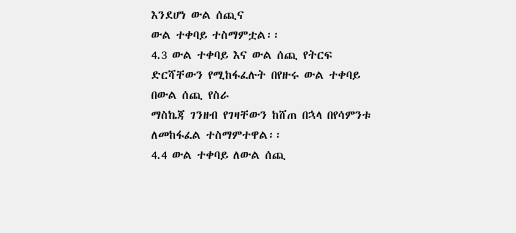እንደሆነ ውል ሰጪና
ውል ተቀባይ ተስማምቷል፡፡
4.3 ውል ተቀባይ እና ውል ሰጪ የትርፍ ድርሻቸውን የሚከፋፈሉት በየዙሩ ውል ተቀባይ በውል ሰጪ የስራ
ማስኬጃ ገንዘብ የገዛቸውን ከሸጠ በኋላ በየሳምንቱ ለመከፋፈል ተስማምተዋል፡፡
4.4 ውል ተቀባይ ለውል ሰጪ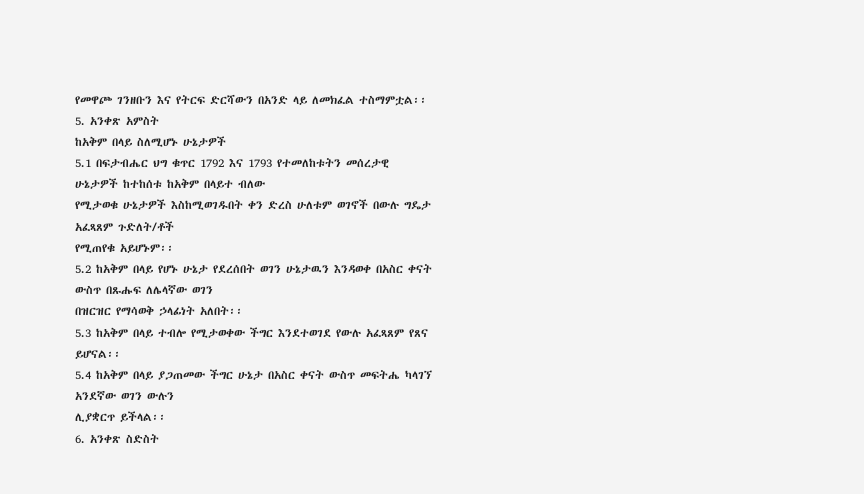የመዋጮ ገንዘቡን እና የትርፍ ድርሻውን በአንድ ላይ ለመክፈል ተስማምቷል፡፡
5. አንቀጽ አምስት
ከአቅም በላይ ስለሚሆኑ ሁኔታዎች
5.1 በፍታብሔር ህግ ቁጥር 1792 እና 1793 የተመለከቱትን መሰረታዊ ሁኔታዎች ከተከሰቱ ከአቅም በላይተ ብለው
የሚታወቁ ሁኔታዎች እስከሚወገዱበት ቀን ድረስ ሁለቱም ወገኖች በውሉ ግዴታ አፈጻጸም ጉድለት/ቶች
የሚጠየቁ አይሆኑም፡፡
5.2 ከአቅም በላይ የሆኑ ሁኔታ የደረሰበት ወገን ሁኔታዉን እንዳወቀ በአስር ቀናት ውስጥ በጹሑፍ ለሌላኛው ወገን
በዝርዝር የማሳወቅ ኃላፊነት አለበት፡፡
5.3 ከአቅም በላይ ተብሎ የሚታወቀው ችግር እንደተወገደ የውሉ አፈጻጸም የጸና ይሆናል፡፡
5.4 ከአቅም በላይ ያጋጠመው ችግር ሁኔታ በአስር ቀናት ውስጥ መፍትሔ ካላገኘ አንደኛው ወገን ውሉን
ሊያቋርጥ ይችላል፡፡
6. አንቀጽ ስድስት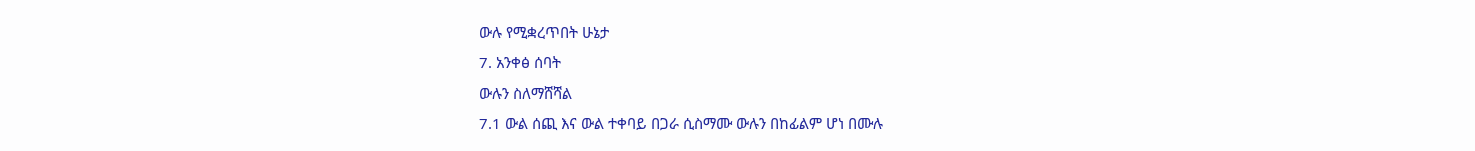ውሉ የሚቋረጥበት ሁኔታ
7. አንቀፅ ሰባት
ውሉን ስለማሸሻል
7.1 ውል ሰጪ እና ውል ተቀባይ በጋራ ሲስማሙ ውሉን በከፊልም ሆነ በሙሉ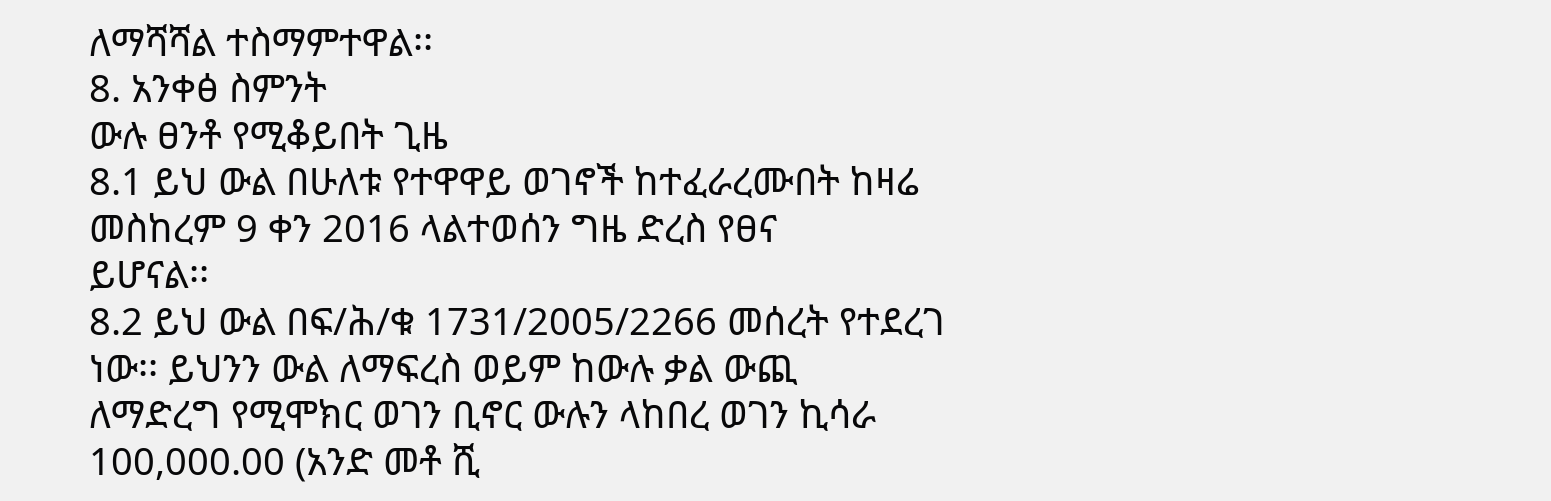ለማሻሻል ተስማምተዋል፡፡
8. አንቀፅ ስምንት
ውሉ ፀንቶ የሚቆይበት ጊዜ
8.1 ይህ ውል በሁለቱ የተዋዋይ ወገኖች ከተፈራረሙበት ከዛሬ መስከረም 9 ቀን 2016 ላልተወሰን ግዜ ድረስ የፀና
ይሆናል፡፡
8.2 ይህ ውል በፍ/ሕ/ቁ 1731/2005/2266 መሰረት የተደረገ ነው፡፡ ይህንን ውል ለማፍረስ ወይም ከውሉ ቃል ውጪ
ለማድረግ የሚሞክር ወገን ቢኖር ውሉን ላከበረ ወገን ኪሳራ 100,000.00 (አንድ መቶ ሺ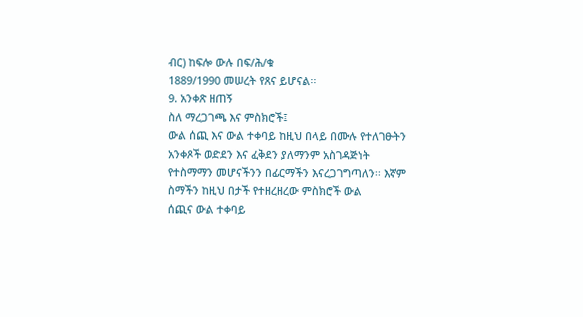ብር) ከፍሎ ውሉ በፍ/ሕ/ቁ
1889/1990 መሠረት የጸና ይሆናል፡፡
9. አንቀጽ ዘጠኝ
ስለ ማረጋገጫ እና ምስክሮች፤
ውል ሰጪ እና ውል ተቀባይ ከዚህ በላይ በሙሉ የተለገፁትን አንቀጾች ወድደን እና ፈቅደን ያለማንም አስገዳጅነት
የተስማማን መሆናችንን በፊርማችን እናረጋገግጣለን፡፡ እኛም ስማችን ከዚህ በታች የተዘረዘረው ምስክሮች ውል
ሰጪና ውል ተቀባይ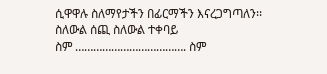ሲዋዋሉ ስለማየታችን በፊርማችን እናረጋግጣለን፡፡
ስለውል ሰጪ ስለውል ተቀባይ
ስም ………………………………. ስም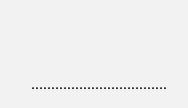…………………………….